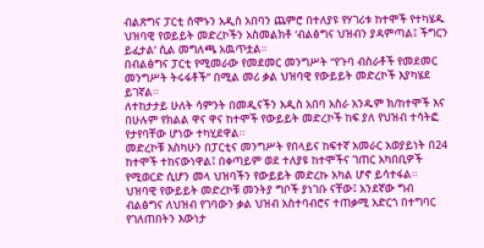ብልጽግና ፓርቲ ሰሞኑን አዲስ አበባን ጨምሮ በተለያዩ የሃገሪቱ ከተሞች የተካሄዱ ህዝባዊ የወይይት መድረኮችን አስመልክቶ ‘ብልፅግና ህዝብን ያዳምጣል፤ ችግርን ይፈታል’ ሲል መግለጫ አዉጥቷል።
በብልፅግና ፓርቲ የሚመራው የመደመር መንግሥት “የጉባ ብስራቶች የመደመር መንግሥት ትሩፋቶች” በሚል መሪ ቃል ህዝባዊ የውይይት መድረኮች እያካሄደ ይገኛል፡፡
ለተከታታይ ሁለት ሳምንት በመዲናችን አዲስ አበባ አስራ አንዱም ክ/ከተሞች እና በሁሉም የክልል ዋና ዋና ከተሞች የውይይት መድረኮች ከፍ ያለ የህዝብ ተሳትፎ የታየባቸው ሆነው ተካሂደዋል፡፡
መድረኮቹ እስካሁን በፓርቲና መንግሥት የበላይና ከፍተኛ አመራር አወያይነት በ24 ከተሞች ተከናውነዋል፤ በቀጣይም ወደ ተለያዩ ከተሞችና ገጠር አካበቢዎች የሚወርድ ሲሆን መላ ህዝባችን የውይይት መድረኩ አካል ሆኖ ይሳተፋል፡፡
ህዝባዊ የውይይት መድረኮቹ መንትያ ግቦች ያነገቡ ናቸው፤ አንደኛው ግብ ብልፅግና ለህዝብ የገባውን ቃል ህዝብ አስተባብሮና ተጠቃሚ አድርጎ በተግባር የገለጠበትን እውነታ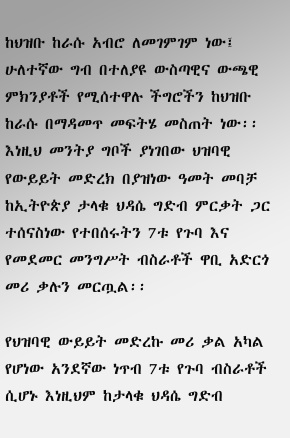ከህዝቡ ከራሱ አብሮ ለመገምገም ነው፤ ሁለተኛው ግብ በተለያዩ ውስጣዊና ውጫዊ ምክንያቶች የሚሰተዋሉ ችግሮችን ከህዝቡ ከራሱ በማዳመጥ መፍትሄ መስጠት ነው፡፡
እነዚህ መንትያ ግቦች ያነገበው ህዝባዊ የውይይት መድረክ በያዝነው ዓመት መባቻ ከኢትዮጵያ ታላቁ ህዳሴ ግድብ ምርቃት ጋር ተሰናስነው የተበሰሩትን 7ቱ የጉባ እና የመደመር መንግሥት ብስራቶች ዋቢ አድርጎ መሪ ቃሉን መርጧል፡፡

የህዝባዊ ውይይት መድረኩ መሪ ቃል አካል የሆነው አንደኛው ነጥብ 7ቱ የጉባ ብስራቶች ሲሆኑ እነዚህም ከታላቁ ህዳሴ ግድብ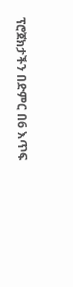ፕሮጀክታችን በድምር በ6 እጥፍ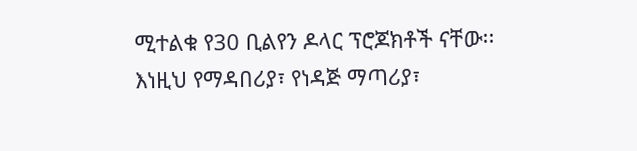ሚተልቁ የ30 ቢልየን ዶላር ፕሮጆክቶች ናቸው፡፡
እነዚህ የማዳበሪያ፣ የነዳጅ ማጣሪያ፣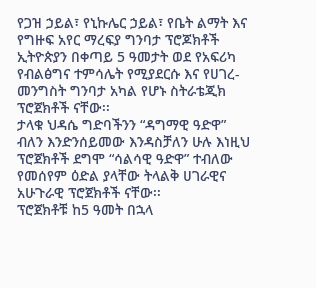የጋዝ ኃይል፣ የኒኩሌር ኃይል፣ የቤት ልማት እና የግዙፍ አየር ማረፍያ ግንባታ ፕሮጆክቶች ኢትዮጵያን በቀጣይ 5 ዓመታት ወደ የአፍሪካ የብልፅግና ተምሳሌት የሚያደርሱ እና የሀገረ-መንግስት ግንባታ አካል የሆኑ ስትራቴጂክ ፕሮጀክቶች ናቸው፡፡
ታላቁ ህዳሴ ግድባችንን “ዳግማዊ ዓድዋ” ብለን እንድንሰይመው እንዳስቻለን ሁሉ እነዚህ ፕሮጀክቶች ደግሞ “ሳልሳዊ ዓድዋ” ተብለው የመሰየም ዕድል ያላቸው ትላልቅ ሀገራዊና አሁጉራዊ ፕሮጀክቶች ናቸው፡፡
ፕሮጀክቶቹ ከ5 ዓመት በኋላ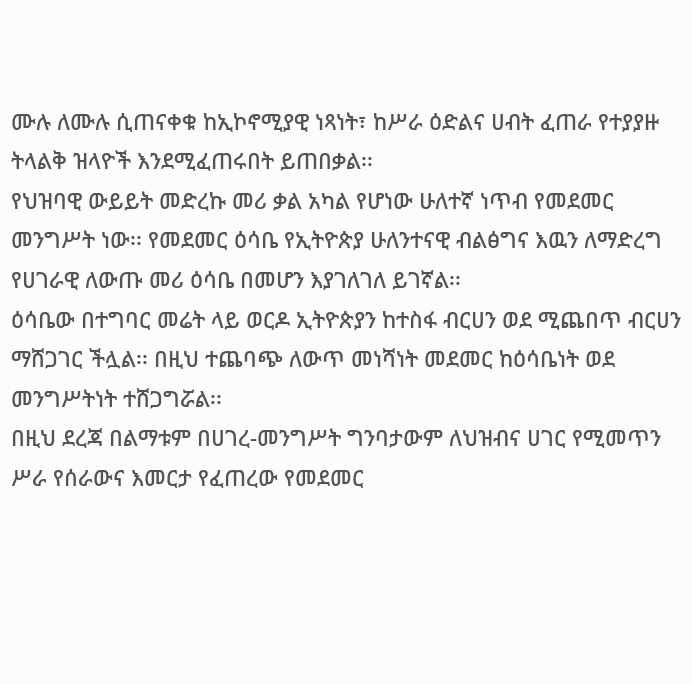ሙሉ ለሙሉ ሲጠናቀቁ ከኢኮኖሚያዊ ነጻነት፣ ከሥራ ዕድልና ሀብት ፈጠራ የተያያዙ ትላልቅ ዝላዮች እንደሚፈጠሩበት ይጠበቃል፡፡
የህዝባዊ ውይይት መድረኩ መሪ ቃል አካል የሆነው ሁለተኛ ነጥብ የመደመር መንግሥት ነው፡፡ የመደመር ዕሳቤ የኢትዮጵያ ሁለንተናዊ ብልፅግና እዉን ለማድረግ የሀገራዊ ለውጡ መሪ ዕሳቤ በመሆን እያገለገለ ይገኛል፡፡
ዕሳቤው በተግባር መሬት ላይ ወርዶ ኢትዮጵያን ከተስፋ ብርሀን ወደ ሚጨበጥ ብርሀን ማሸጋገር ችሏል፡፡ በዚህ ተጨባጭ ለውጥ መነሻነት መደመር ከዕሳቤነት ወደ መንግሥትነት ተሸጋግሯል፡፡
በዚህ ደረጃ በልማቱም በሀገረ-መንግሥት ግንባታውም ለህዝብና ሀገር የሚመጥን ሥራ የሰራውና እመርታ የፈጠረው የመደመር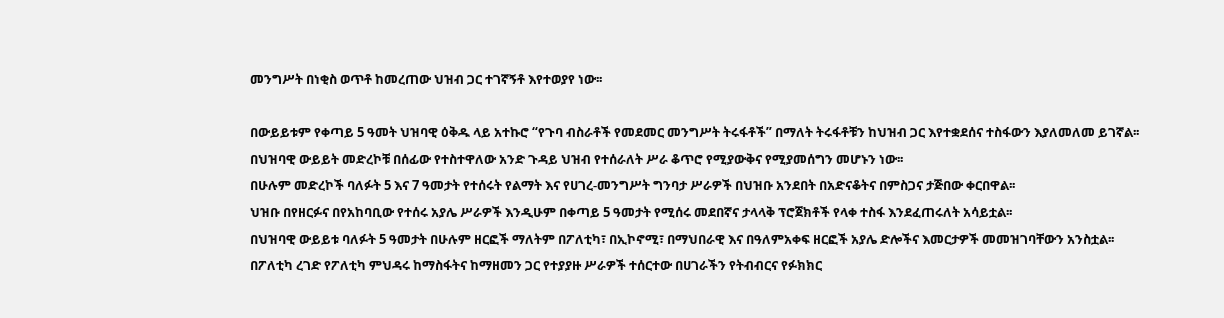መንግሥት በነቂስ ወጥቶ ከመረጠው ህዝብ ጋር ተገኛኝቶ እየተወያየ ነው፡፡

በውይይቱም የቀጣይ 5 ዓመት ህዝባዊ ዕቅዱ ላይ አተኩሮ “የጉባ ብስራቶች የመደመር መንግሥት ትሩፋቶች” በማለት ትሩፋቶቹን ከህዝብ ጋር እየተቋደሰና ተስፋውን እያለመለመ ይገኛል፡፡
በህዝባዊ ውይይት መድረኮቹ በሰፊው የተስተዋለው አንድ ጉዳይ ህዝብ የተሰራለት ሥራ ቆጥሮ የሚያውቅና የሚያመሰግን መሆኑን ነው፡፡
በሁሉም መድረኮች ባለፉት 5 እና 7 ዓመታት የተሰሩት የልማት እና የሀገረ-መንግሥት ግንባታ ሥራዎች በህዝቡ አንደበት በአድናቆትና በምስጋና ታጅበው ቀርበዋል፡፡
ህዝቡ በየዘርፉና በየአከባቢው የተሰሩ አያሌ ሥራዎች እንዲሁም በቀጣይ 5 ዓመታት የሚሰሩ መደበኛና ታላላቅ ፕሮጀክቶች የላቀ ተስፋ እንደፈጠሩለት አሳይቷል፡፡
በህዝባዊ ውይይቱ ባለፉት 5 ዓመታት በሁሉም ዘርፎች ማለትም በፖለቲካ፣ በኢኮኖሚ፣ በማህበራዊ እና በዓለምአቀፍ ዘርፎች አያሌ ድሎችና እመርታዎች መመዝገባቸውን አንስቷል፡፡
በፖለቲካ ረገድ የፖለቲካ ምህዳሩ ከማስፋትና ከማዘመን ጋር የተያያዙ ሥራዎች ተሰርተው በሀገራችን የትብብርና የፉክክር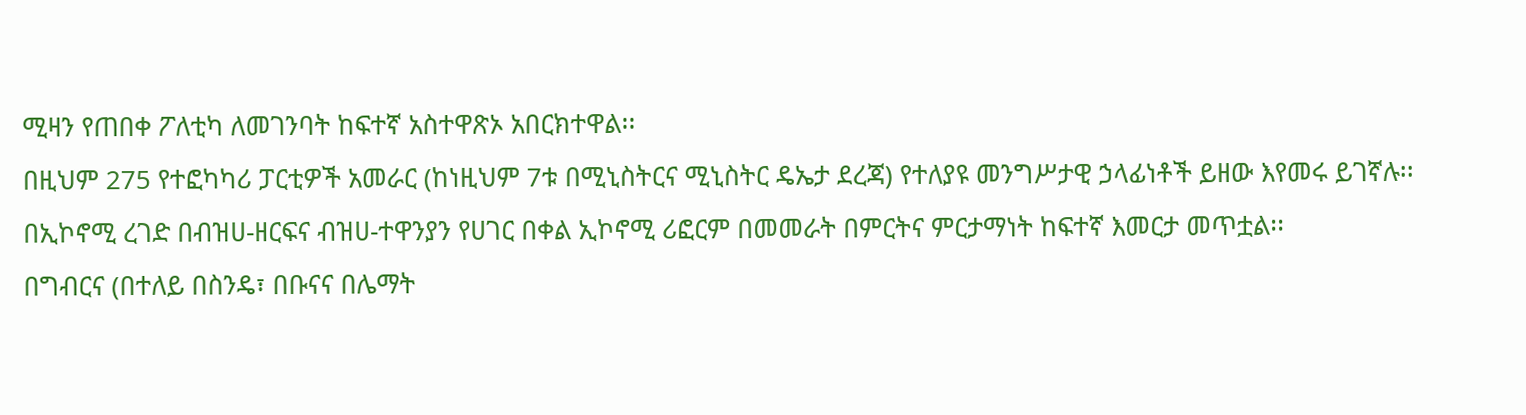ሚዛን የጠበቀ ፖለቲካ ለመገንባት ከፍተኛ አስተዋጽኦ አበርክተዋል፡፡
በዚህም 275 የተፎካካሪ ፓርቲዎች አመራር (ከነዚህም 7ቱ በሚኒስትርና ሚኒስትር ዴኤታ ደረጃ) የተለያዩ መንግሥታዊ ኃላፊነቶች ይዘው እየመሩ ይገኛሉ፡፡
በኢኮኖሚ ረገድ በብዝሀ-ዘርፍና ብዝሀ-ተዋንያን የሀገር በቀል ኢኮኖሚ ሪፎርም በመመራት በምርትና ምርታማነት ከፍተኛ እመርታ መጥቷል፡፡
በግብርና (በተለይ በስንዴ፣ በቡናና በሌማት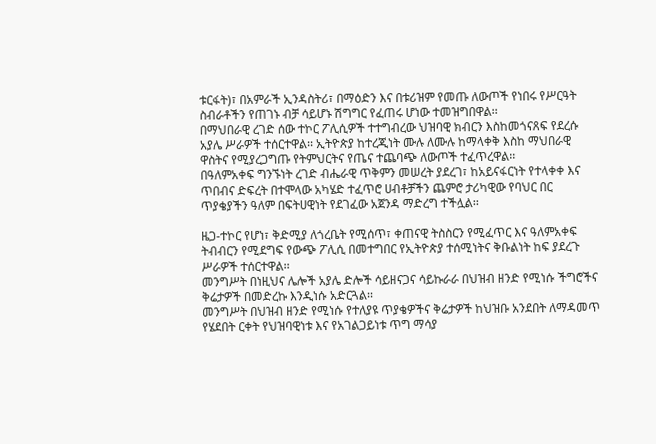ቱርፋት)፣ በአምራች ኢንዳስትሪ፣ በማዕድን እና በቱሪዝም የመጡ ለውጦች የነበሩ የሥርዓት ስብራቶችን የጠገኑ ብቻ ሳይሆኑ ሽግግር የፈጠሩ ሆነው ተመዝግበዋል፡፡
በማህበራዊ ረገድ ሰው ተኮር ፖሊሲዎች ተተግብረው ህዝባዊ ክብርን እስከመጎናጸፍ የደረሱ አያሌ ሥራዎች ተሰርተዋል፡፡ ኢትዮጵያ ከተረጂነት ሙሉ ለሙሉ ከማላቀቅ እስከ ማህበራዊ ዋስትና የሚያረጋግጡ የትምህርትና የጤና ተጨባጭ ለውጦች ተፈጥረዋል፡፡
በዓለምአቀፍ ግንኙነት ረገድ ብሔራዊ ጥቅምን መሠረት ያደረገ፣ ከአይናፋርነት የተላቀቀ እና ጥበብና ድፍረት በተሞላው አካሄድ ተፈጥሮ ሀብቶቻችን ጨምሮ ታሪካዊው የባህር በር ጥያቄያችን ዓለም በፍትሀዊነት የደገፈው አጀንዳ ማድረግ ተችሏል፡፡

ዜጋ-ተኮር የሆነ፣ ቅድሚያ ለጎረቤት የሚሰጥ፣ ቀጠናዊ ትስስርን የሚፈጥር እና ዓለምአቀፍ ትብብርን የሚደግፍ የውጭ ፖሊሲ በመተግበር የኢትዮጵያ ተሰሚነትና ቅቡልነት ከፍ ያደረጉ ሥራዎች ተሰርተዋል፡፡
መንግሥት በነዚህና ሌሎች አያሌ ድሎች ሳይዘናጋና ሳይኩራራ በህዝብ ዘንድ የሚነሱ ችግሮችና ቅሬታዎች በመድረኩ እንዲነሱ አድርጓል፡፡
መንግሥት በህዝብ ዘንድ የሚነሱ የተለያዩ ጥያቄዎችና ቅሬታዎች ከህዝቡ አንደበት ለማዳመጥ የሄደበት ርቀት የህዝባዊነቱ እና የአገልጋይነቱ ጥግ ማሳያ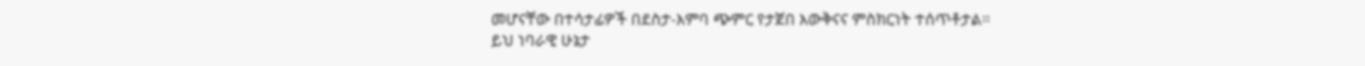መሆናቸው በተሳታፊዎች በደስታ-እምባ ጭምር የታጀበ እውቅናና ምስክርነት ተሰጥቶታል፡፡
ይህ ነባራዊ ሁኔታ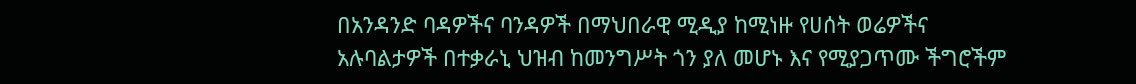በአንዳንድ ባዳዎችና ባንዳዎች በማህበራዊ ሚዲያ ከሚነዙ የሀሰት ወሬዎችና አሉባልታዎች በተቃራኒ ህዝብ ከመንግሥት ጎን ያለ መሆኑ እና የሚያጋጥሙ ችግሮችም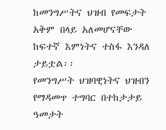ከመንግሥትና ህዝብ የመፍታት አቅም በላይ አለመሆናቸው ከፍተኛ እምነትና ተስፋ እንዳለ ታይቷል፡፡
የመንግሥት ህዝባዊነትና ህዝብን የማዳመጥ ተግባር በተከታታይ ዓመታት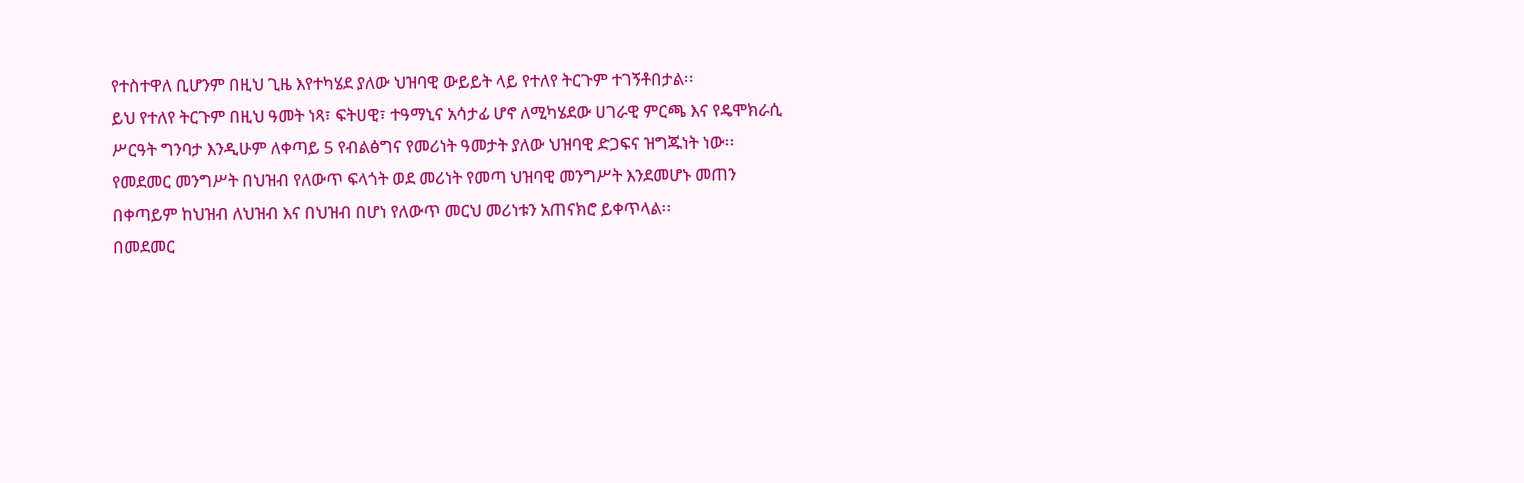የተስተዋለ ቢሆንም በዚህ ጊዜ እየተካሄደ ያለው ህዝባዊ ውይይት ላይ የተለየ ትርጉም ተገኝቶበታል፡፡
ይህ የተለየ ትርጉም በዚህ ዓመት ነጻ፣ ፍትሀዊ፣ ተዓማኒና አሳታፊ ሆኖ ለሚካሄደው ሀገራዊ ምርጫ እና የዴሞክራሲ ሥርዓት ግንባታ እንዲሁም ለቀጣይ 5 የብልፅግና የመሪነት ዓመታት ያለው ህዝባዊ ድጋፍና ዝግጁነት ነው፡፡
የመደመር መንግሥት በህዝብ የለውጥ ፍላጎት ወደ መሪነት የመጣ ህዝባዊ መንግሥት እንደመሆኑ መጠን በቀጣይም ከህዝብ ለህዝብ እና በህዝብ በሆነ የለውጥ መርህ መሪነቱን አጠናክሮ ይቀጥላል፡፡
በመደመር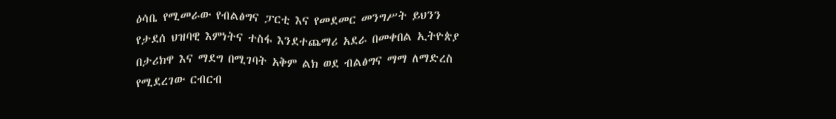ዕሳቤ የሚመራው የብልፅግና ፓርቲ እና የመደመር መንግሥት ይህንን የታደሰ ህዝባዊ እምነትና ተስፋ እንደተጨማሪ አደራ በመቀበል ኢትዮጵያ በታሪክዋ እና ማደግ በሚገባት አቅም ልክ ወደ ብልፅግና ማማ ለማድረስ የሚደረገው ርብርብ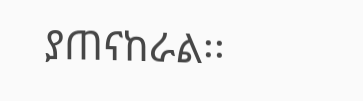ያጠናከራል፡፡